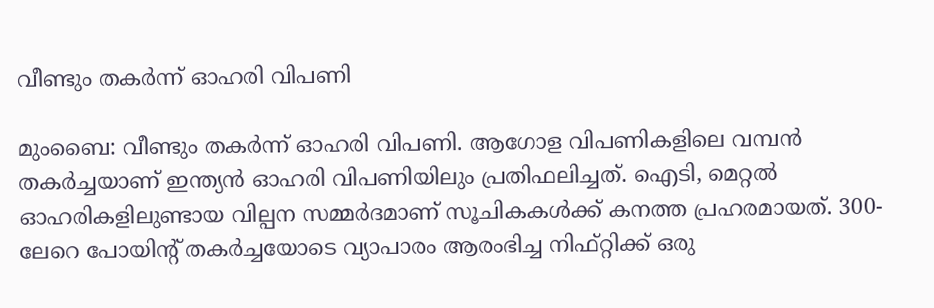വീണ്ടും തകര്‍ന്ന് ഓഹരി വിപണി

മുംബൈ: വീണ്ടും തകര്‍ന്ന് ഓഹരി വിപണി. ആഗോള വിപണികളിലെ വമ്പന്‍ തകര്‍ച്ചയാണ് ഇന്ത്യന്‍ ഓഹരി വിപണിയിലും പ്രതിഫലിച്ചത്. ഐടി, മെറ്റല്‍ ഓഹരികളിലുണ്ടായ വില്പന സമ്മര്‍ദമാണ് സൂചികകള്‍ക്ക് കനത്ത പ്രഹരമായത്. 300-ലേറെ പോയിന്റ് തകര്‍ച്ചയോടെ വ്യാപാരം ആരംഭിച്ച നിഫ്റ്റിക്ക് ഒരു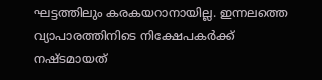ഘട്ടത്തിലും കരകയറാനായില്ല. ഇന്നലത്തെ വ്യാപാരത്തിനിടെ നിക്ഷേപകര്‍ക്ക് നഷ്ടമായത്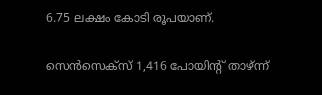6.75 ലക്ഷം കോടി രൂപയാണ്.

സെന്‍സെക്സ് 1,416 പോയിന്റ് താഴ്ന്ന്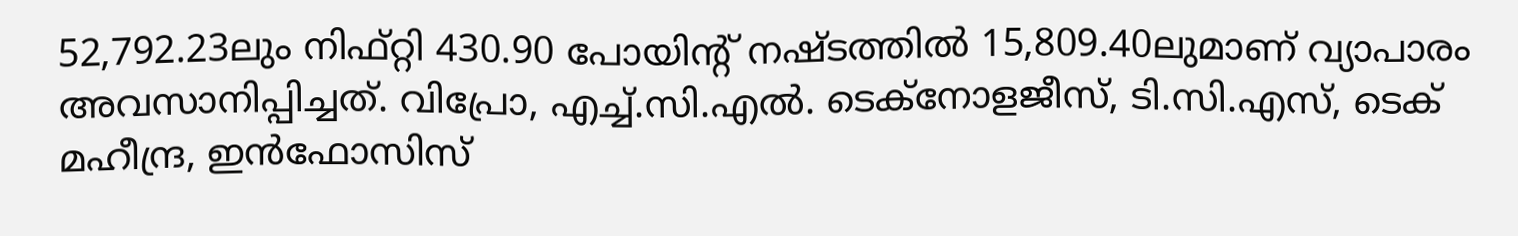52,792.23ലും നിഫ്റ്റി 430.90 പോയിന്റ് നഷ്ടത്തില്‍ 15,809.40ലുമാണ് വ്യാപാരം അവസാനിപ്പിച്ചത്. വിപ്രോ, എച്ച്.സി.എല്‍. ടെക്നോളജീസ്, ടി.സി.എസ്, ടെക് മഹീന്ദ്ര, ഇന്‍ഫോസിസ്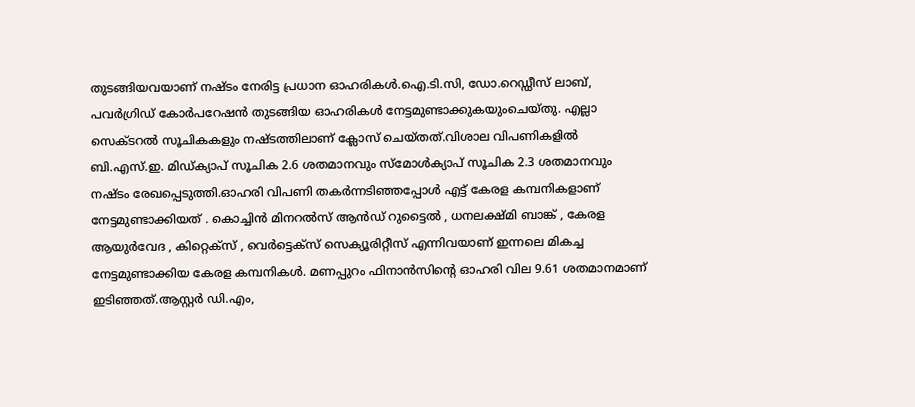തുടങ്ങിയവയാണ് നഷ്ടം നേരിട്ട പ്രധാന ഓഹരികള്‍.ഐ.ടി.സി, ഡോ.റെഡ്ഡീസ് ലാബ്, പവര്‍ഗ്രിഡ് കോര്‍പറേഷന്‍ തുടങ്ങിയ ഓഹരികള്‍ നേട്ടമുണ്ടാക്കുകയുംചെയ്തു. എല്ലാ സെക്ടറല്‍ സൂചികകളും നഷ്ടത്തിലാണ് ക്ലോസ് ചെയ്തത്.വിശാല വിപണികളില്‍ ബി.എസ്.ഇ. മിഡ്ക്യാപ് സൂചിക 2.6 ശതമാനവും സ്മോള്‍ക്യാപ് സൂചിക 2.3 ശതമാനവും നഷ്ടം രേഖപ്പെടുത്തി.ഓഹരി വിപണി തകര്‍ന്നടിഞ്ഞപ്പോള്‍ എട്ട് കേരള കമ്പനികളാണ് നേട്ടമുണ്ടാക്കിയത് . കൊച്ചിന്‍ മിനറല്‍സ് ആന്‍ഡ് റുട്ടൈല്‍ , ധനലക്ഷ്മി ബാങ്ക് , കേരള ആയുര്‍വേദ , കിറ്റെക്സ് , വെര്‍ട്ടെക്സ് സെക്യൂരിറ്റീസ് എന്നിവയാണ് ഇന്നലെ മികച്ച നേട്ടമുണ്ടാക്കിയ കേരള കമ്പനികള്‍. മണപ്പുറം ഫിനാന്‍സിന്റെ ഓഹരി വില 9.61 ശതമാനമാണ് ഇടിഞ്ഞത്.ആസ്റ്റര്‍ ഡി.എം,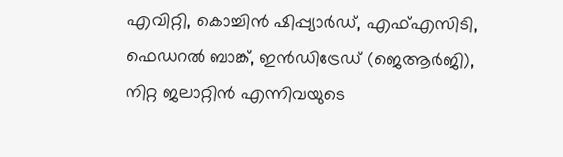എവിറ്റി, കൊച്ചിന്‍ ഷിപ്പ്യാര്‍ഡ്, എഫ്എസിടി, ഫെഡറല്‍ ബാങ്ക്, ഇന്‍ഡിട്രേഡ് (ജെആര്‍ജി), നിറ്റ ജലാറ്റിന്‍ എന്നിവയുടെ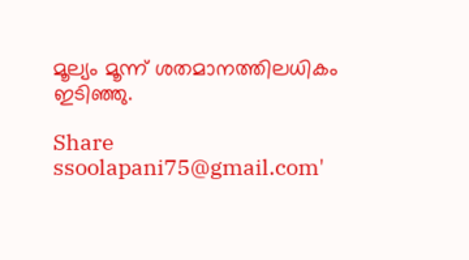മൂല്യം മൂന്ന് ശതമാനത്തിലധികം ഇടിഞ്ഞു.

Share
ssoolapani75@gmail.com'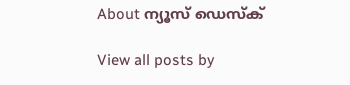About ന്യൂസ് ഡെസ്ക്

View all posts by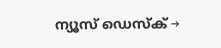ന്യൂസ് ഡെസ്ക് →